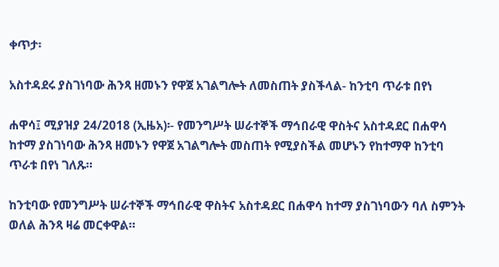ቀጥታ፡

አስተዳደሩ ያስገነባው ሕንጻ ዘመኑን የዋጀ አገልግሎት ለመስጠት ያስችላል- ከንቲባ ጥራቱ በየነ

ሐዋሳ፤ ሚያዝያ 24/2018 (ኢዜአ)፡- የመንግሥት ሠራተኞች ማኅበራዊ ዋስትና አስተዳደር በሐዋሳ ከተማ ያስገነባው ሕንጻ ዘመኑን የዋጀ አገልግሎት መስጠት የሚያስችል መሆኑን የከተማዋ ከንቲባ ጥራቱ በየነ ገለጹ።

ከንቲባው የመንግሥት ሠራተኞች ማኅበራዊ ዋስትና አስተዳደር በሐዋሳ ከተማ ያስገነባውን ባለ ስምንት ወለል ሕንጻ ዛሬ መርቀዋል።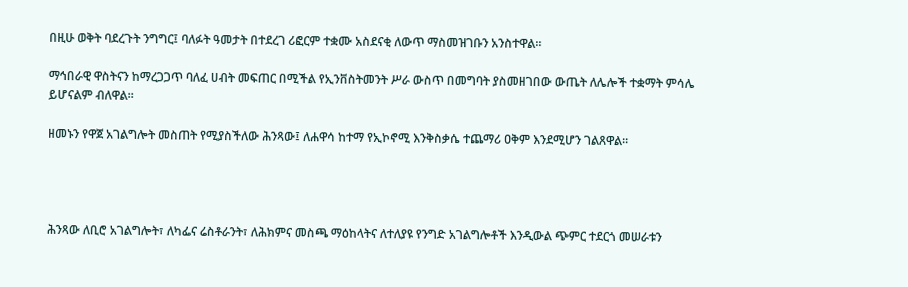በዚሁ ወቅት ባደረጉት ንግግር፤ ባለፉት ዓመታት በተደረገ ሪፎርም ተቋሙ አስደናቂ ለውጥ ማስመዝገቡን አንስተዋል።

ማኅበራዊ ዋስትናን ከማረጋጋጥ ባለፈ ሀብት መፍጠር በሚችል የኢንቨስትመንት ሥራ ውስጥ በመግባት ያስመዘገበው ውጤት ለሌሎች ተቋማት ምሳሌ ይሆናልም ብለዋል።

ዘመኑን የዋጀ አገልግሎት መስጠት የሚያስችለው ሕንጻው፤ ለሐዋሳ ከተማ የኢኮኖሚ እንቅስቃሴ ተጨማሪ ዐቅም እንደሚሆን ገልጸዋል።




ሕንጻው ለቢሮ አገልግሎት፣ ለካፌና ሬስቶራንት፣ ለሕክምና መስጫ ማዕከላትና ለተለያዩ የንግድ አገልግሎቶች እንዲውል ጭምር ተደርጎ መሠራቱን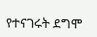የተናገሩት ደግሞ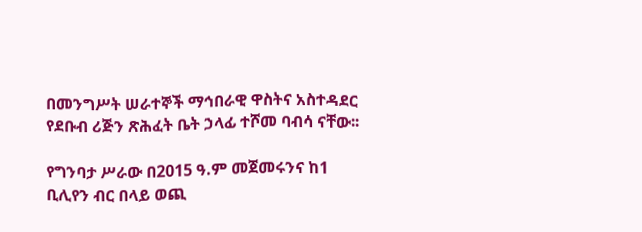በመንግሥት ሠራተኞች ማኅበራዊ ዋስትና አስተዳደር የደቡብ ሪጅን ጽሕፈት ቤት ኃላፊ ተሾመ ባብሳ ናቸው፡፡

የግንባታ ሥራው በ2015 ዓ.ም መጀመሩንና ከ1 ቢሊየን ብር በላይ ወጪ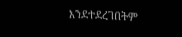እንደተደረገበትም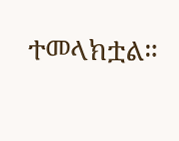ተመላክቷል።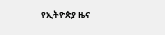የኢትዮጵያ ዜና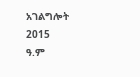አገልግሎት
2015
ዓ.ም